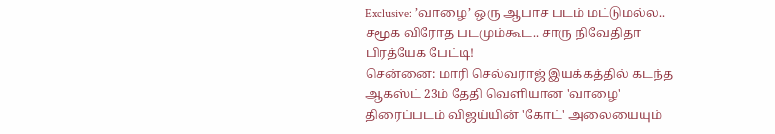Exclusive: ’வாழை’ ஒரு ஆபாச படம் மட்டுமல்ல.. சமூக விரோத படமும்கூட.. சாரு நிவேதிதா பிரத்யேக பேட்டி!
சென்னை: மாரி செல்வராஜ் இயக்கத்தில் கடந்த ஆகஸ்ட் 23ம் தேதி வெளியான 'வாழை' திரைப்படம் விஜய்யின் 'கோட்' அலையையும்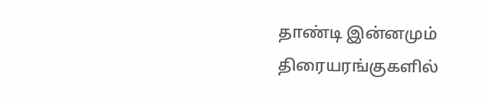தாண்டி இன்னமும் திரையரங்குகளில்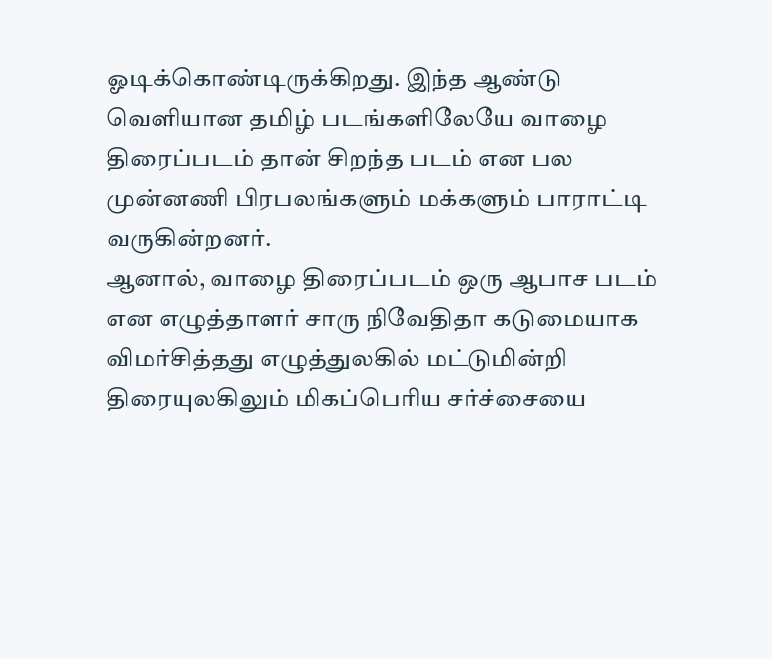ஓடிக்கொண்டிருக்கிறது. இந்த ஆண்டு வெளியான தமிழ் படங்களிலேயே வாழை திரைப்படம் தான் சிறந்த படம் என பல முன்னணி பிரபலங்களும் மக்களும் பாராட்டி வருகின்றனர்.
ஆனால், வாழை திரைப்படம் ஒரு ஆபாச படம் என எழுத்தாளர் சாரு நிவேதிதா கடுமையாக விமர்சித்தது எழுத்துலகில் மட்டுமின்றி திரையுலகிலும் மிகப்பெரிய சர்ச்சையை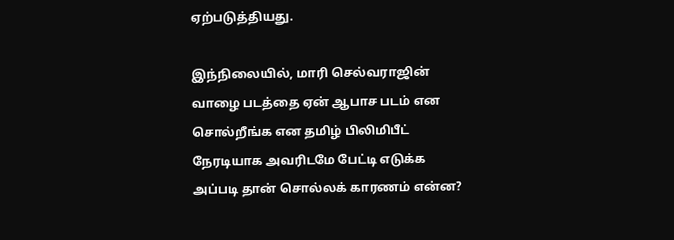ஏற்படுத்தியது.

இந்நிலையில், மாரி செல்வராஜின் வாழை படத்தை ஏன் ஆபாச படம் என சொல்றீங்க என தமிழ் பிலிமிபீட் நேரடியாக அவரிடமே பேட்டி எடுக்க அப்படி தான் சொல்லக் காரணம் என்ன?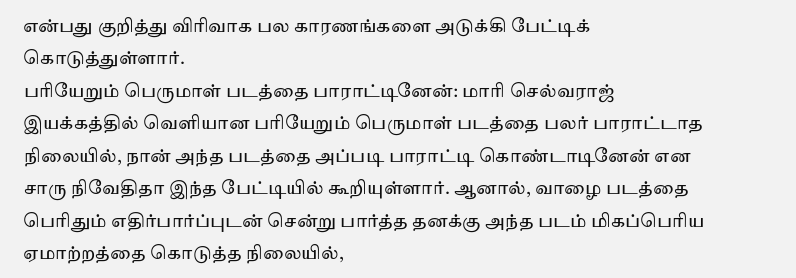என்பது குறித்து விரிவாக பல காரணங்களை அடுக்கி பேட்டிக் கொடுத்துள்ளார்.
பரியேறும் பெருமாள் படத்தை பாராட்டினேன்: மாரி செல்வராஜ் இயக்கத்தில் வெளியான பரியேறும் பெருமாள் படத்தை பலர் பாராட்டாத நிலையில், நான் அந்த படத்தை அப்படி பாராட்டி கொண்டாடினேன் என சாரு நிவேதிதா இந்த பேட்டியில் கூறியுள்ளார். ஆனால், வாழை படத்தை பெரிதும் எதிர்பார்ப்புடன் சென்று பார்த்த தனக்கு அந்த படம் மிகப்பெரிய ஏமாற்றத்தை கொடுத்த நிலையில்,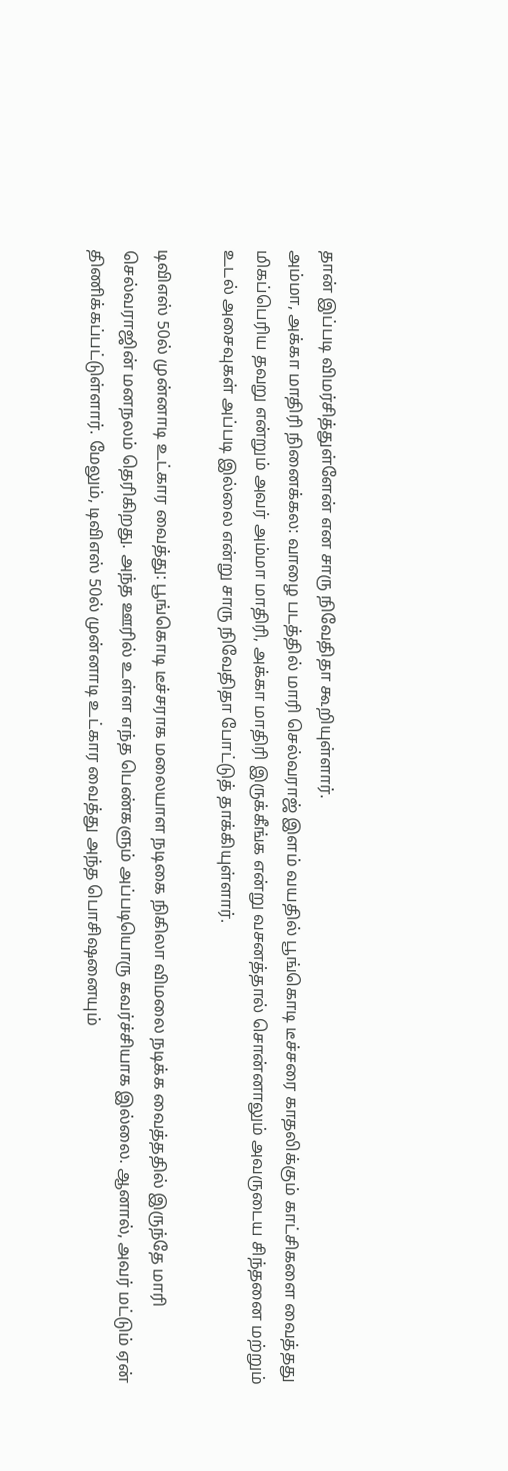தான் இப்படி விமர்சித்துள்ளேன் என சாரு நிவேதிதா கூறியுள்ளார்.
அம்மா, அக்கா மாதிரி நினைக்கல: வாழை படத்தில் மாரி செல்வராஜ் இளம் வயதில் பூங்கொடி டீச்சரை காதலிக்கும் காட்சிகளை வைத்தது மிகப்பெரிய தவறு என்றும் அவர் அம்மா மாதிரி, அக்கா மாதிரி இருக்கீங்க என்று வசனத்தால் சொன்னாலும் அவருடைய சிந்தனை மற்றும் உடல் அசைவுகள் அப்படி இல்லை என்று சாரு நிவேதிதா போட்டுத் தாக்கியுள்ளார்.

டிவிஎஸ் 50ல் முன்னாடி உட்கார வைத்து: பூங்கொடி டீச்சராக மலையாள நடிகை நிகிலா விமலை நடிக்க வைத்ததில் இருந்தே மாரி செல்வராஜின் மனநலம் தெரிகிறது. அந்த ஊரில் உள்ள எந்த பெண்களும் அப்படியொரு கவர்ச்சியாக இல்லை. ஆனால், அவர் மட்டும் ஏன் திணிக்கப்பட்டுள்ளார். மேலும், டிவிஎஸ் 50ல் முன்னாடி உட்கார வைத்து அந்த பொசிஷனையும்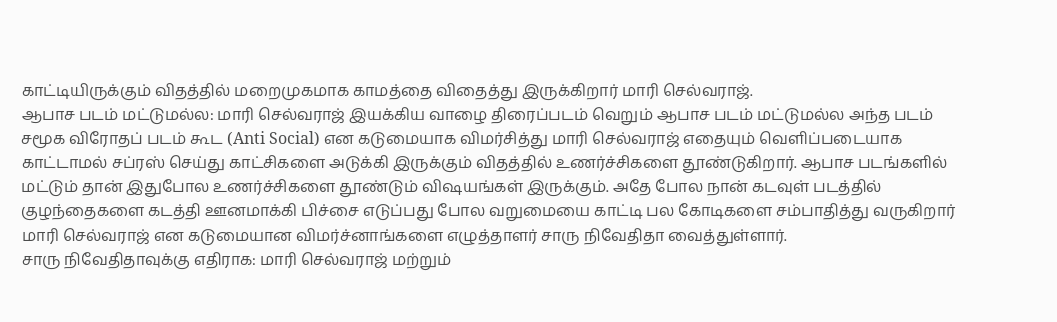காட்டியிருக்கும் விதத்தில் மறைமுகமாக காமத்தை விதைத்து இருக்கிறார் மாரி செல்வராஜ்.
ஆபாச படம் மட்டுமல்ல: மாரி செல்வராஜ் இயக்கிய வாழை திரைப்படம் வெறும் ஆபாச படம் மட்டுமல்ல அந்த படம் சமூக விரோதப் படம் கூட (Anti Social) என கடுமையாக விமர்சித்து மாரி செல்வராஜ் எதையும் வெளிப்படையாக காட்டாமல் சப்ரஸ் செய்து காட்சிகளை அடுக்கி இருக்கும் விதத்தில் உணர்ச்சிகளை தூண்டுகிறார். ஆபாச படங்களில் மட்டும் தான் இதுபோல உணர்ச்சிகளை தூண்டும் விஷயங்கள் இருக்கும். அதே போல நான் கடவுள் படத்தில் குழந்தைகளை கடத்தி ஊனமாக்கி பிச்சை எடுப்பது போல வறுமையை காட்டி பல கோடிகளை சம்பாதித்து வருகிறார் மாரி செல்வராஜ் என கடுமையான விமர்ச்னாங்களை எழுத்தாளர் சாரு நிவேதிதா வைத்துள்ளார்.
சாரு நிவேதிதாவுக்கு எதிராக: மாரி செல்வராஜ் மற்றும்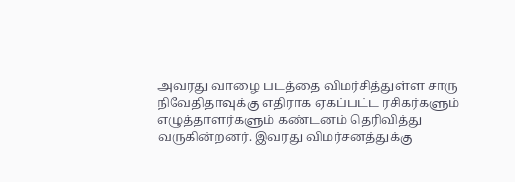அவரது வாழை படத்தை விமர்சித்துள்ள சாரு நிவேதிதாவுக்கு எதிராக ஏகப்பட்ட ரசிகர்களும் எழுத்தாளர்களும் கண்டனம் தெரிவித்து வருகின்றனர். இவரது விமர்சனத்துக்கு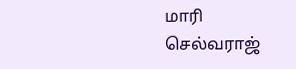மாரி செல்வராஜ்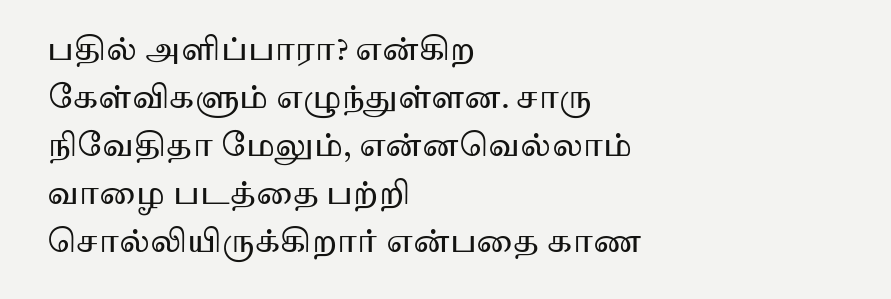பதில் அளிப்பாரா? என்கிற கேள்விகளும் எழுந்துள்ளன. சாரு நிவேதிதா மேலும், என்னவெல்லாம் வாழை படத்தை பற்றி சொல்லியிருக்கிறார் என்பதை காண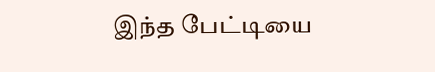இந்த பேட்டியை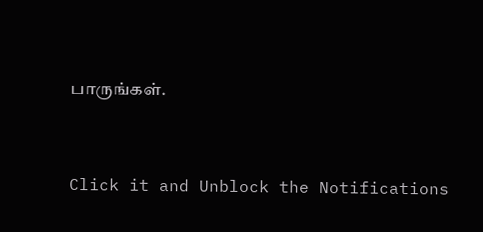பாருங்கள்.


Click it and Unblock the Notifications